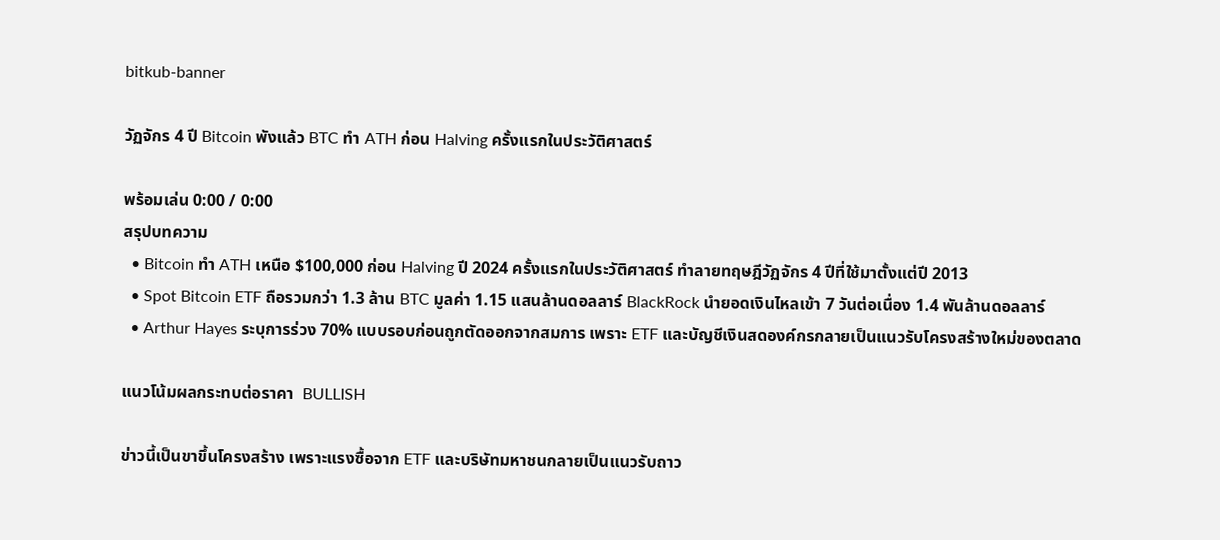bitkub-banner

วัฏจักร 4 ปี Bitcoin พังแล้ว BTC ทำ ATH ก่อน Halving ครั้งแรกในประวัติศาสตร์

พร้อมเล่น 0:00 / 0:00
สรุปบทความ
  • Bitcoin ทำ ATH เหนือ $100,000 ก่อน Halving ปี 2024 ครั้งแรกในประวัติศาสตร์ ทำลายทฤษฎีวัฏจักร 4 ปีที่ใช้มาตั้งแต่ปี 2013
  • Spot Bitcoin ETF ถือรวมกว่า 1.3 ล้าน BTC มูลค่า 1.15 แสนล้านดอลลาร์ BlackRock นำยอดเงินไหลเข้า 7 วันต่อเนื่อง 1.4 พันล้านดอลลาร์
  • Arthur Hayes ระบุการร่วง 70% แบบรอบก่อนถูกตัดออกจากสมการ เพราะ ETF และบัญชีเงินสดองค์กรกลายเป็นแนวรับโครงสร้างใหม่ของตลาด

แนวโน้มผลกระทบต่อราคา  BULLISH

ข่าวนี้เป็นขาขึ้นโครงสร้าง เพราะแรงซื้อจาก ETF และบริษัทมหาชนกลายเป็นแนวรับถาว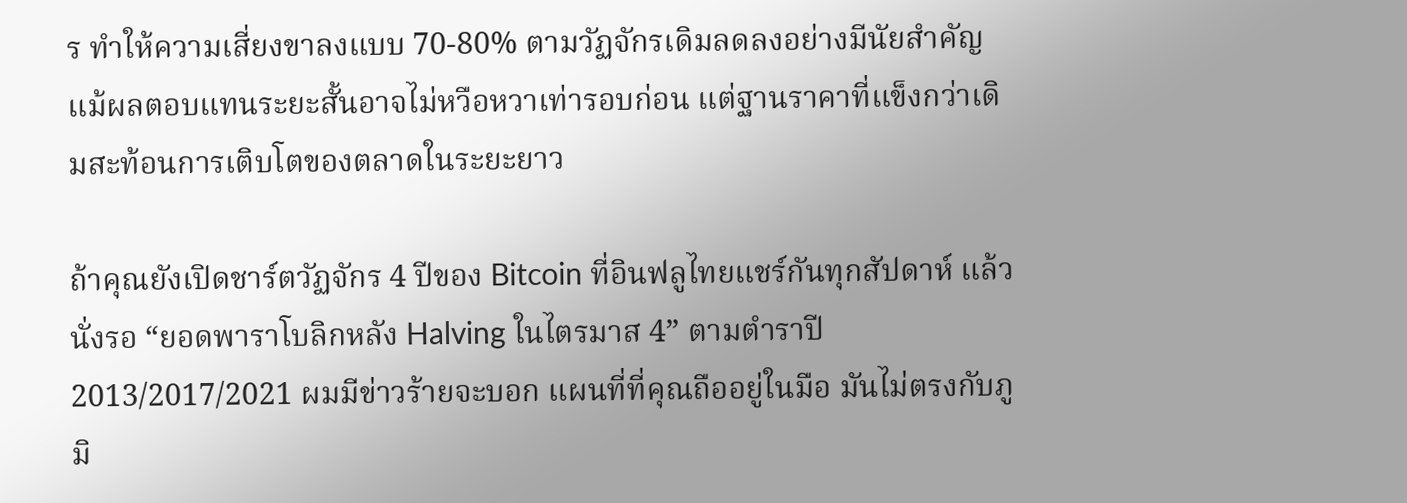ร ทำให้ความเสี่ยงขาลงแบบ 70-80% ตามวัฏจักรเดิมลดลงอย่างมีนัยสำคัญ แม้ผลตอบแทนระยะสั้นอาจไม่หวือหวาเท่ารอบก่อน แต่ฐานราคาที่แข็งกว่าเดิมสะท้อนการเติบโตของตลาดในระยะยาว

ถ้าคุณยังเปิดชาร์ตวัฏจักร 4 ปีของ Bitcoin ที่อินฟลูไทยแชร์กันทุกสัปดาห์ แล้วนั่งรอ “ยอดพาราโบลิกหลัง Halving ในไตรมาส 4” ตามตำราปี 2013/2017/2021 ผมมีข่าวร้ายจะบอก แผนที่ที่คุณถืออยู่ในมือ มันไม่ตรงกับภูมิ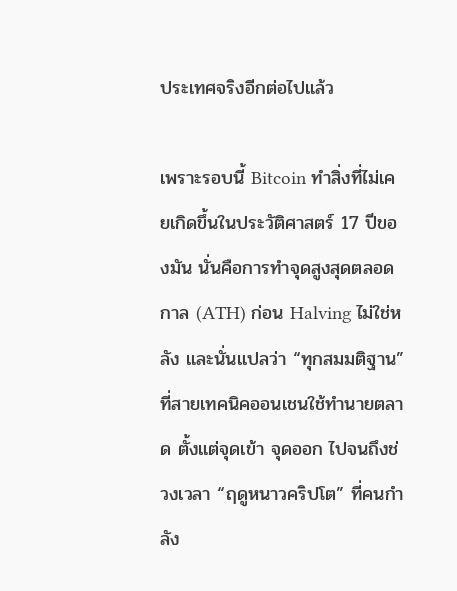ประเทศจริงอีกต่อไปแล้ว

เพราะรอบนี้ Bitcoin ทำสิ่งที่ไม่เคยเกิดขึ้นในประวัติศาสตร์ 17 ปีของมัน นั่นคือการทำจุดสูงสุดตลอดกาล (ATH) ก่อน Halving ไม่ใช่หลัง และนั่นแปลว่า “ทุกสมมติฐาน” ที่สายเทคนิคออนเชนใช้ทำนายตลาด ตั้งแต่จุดเข้า จุดออก ไปจนถึงช่วงเวลา “ฤดูหนาวคริปโต” ที่คนกำลัง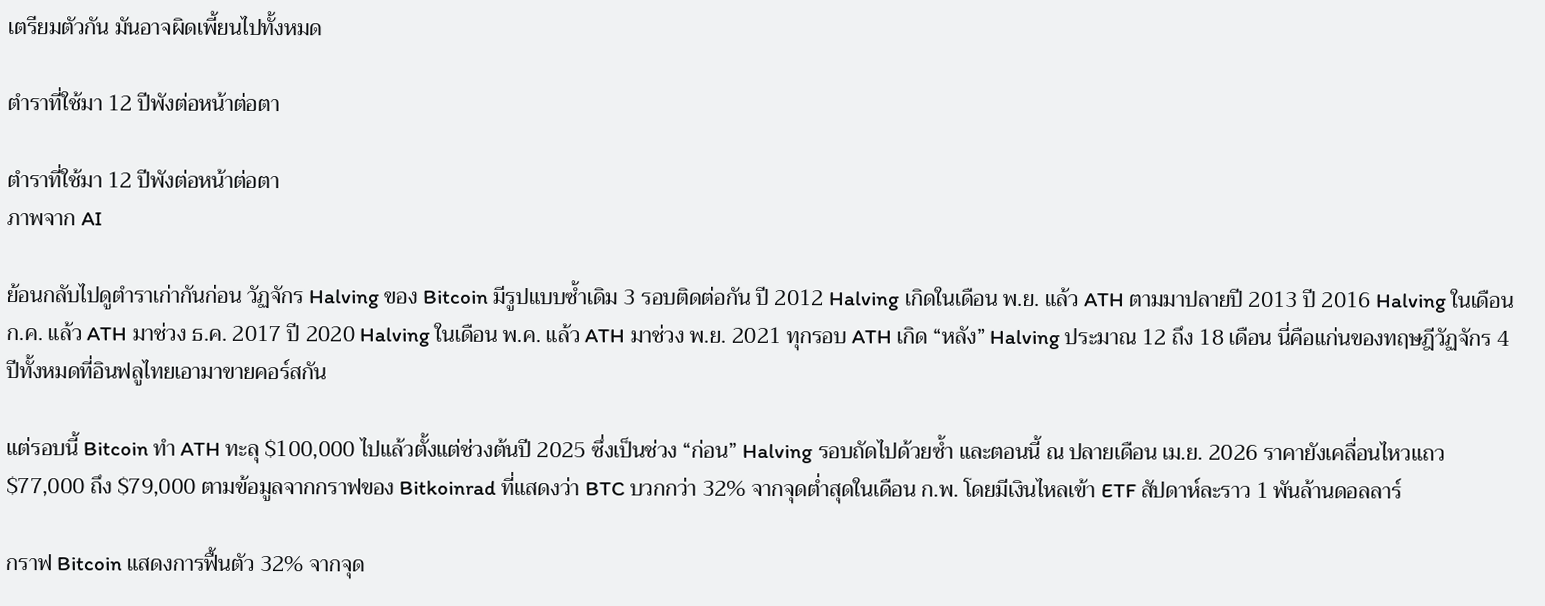เตรียมตัวกัน มันอาจผิดเพี้ยนไปทั้งหมด

ตำราที่ใช้มา 12 ปีพังต่อหน้าต่อตา

ตำราที่ใช้มา 12 ปีพังต่อหน้าต่อตา
ภาพจาก AI

ย้อนกลับไปดูตำราเก่ากันก่อน วัฏจักร Halving ของ Bitcoin มีรูปแบบซ้ำเดิม 3 รอบติดต่อกัน ปี 2012 Halving เกิดในเดือน พ.ย. แล้ว ATH ตามมาปลายปี 2013 ปี 2016 Halving ในเดือน ก.ค. แล้ว ATH มาช่วง ธ.ค. 2017 ปี 2020 Halving ในเดือน พ.ค. แล้ว ATH มาช่วง พ.ย. 2021 ทุกรอบ ATH เกิด “หลัง” Halving ประมาณ 12 ถึง 18 เดือน นี่คือแก่นของทฤษฎีวัฏจักร 4 ปีทั้งหมดที่อินฟลูไทยเอามาขายคอร์สกัน

แต่รอบนี้ Bitcoin ทำ ATH ทะลุ $100,000 ไปแล้วตั้งแต่ช่วงต้นปี 2025 ซึ่งเป็นช่วง “ก่อน” Halving รอบถัดไปด้วยซ้ำ และตอนนี้ ณ ปลายเดือน เม.ย. 2026 ราคายังเคลื่อนไหวแถว $77,000 ถึง $79,000 ตามข้อมูลจากกราฟของ Bitkoinrad ที่แสดงว่า BTC บวกกว่า 32% จากจุดต่ำสุดในเดือน ก.พ. โดยมีเงินไหลเข้า ETF สัปดาห์ละราว 1 พันล้านดอลลาร์

กราฟ Bitcoin แสดงการฟื้นตัว 32% จากจุด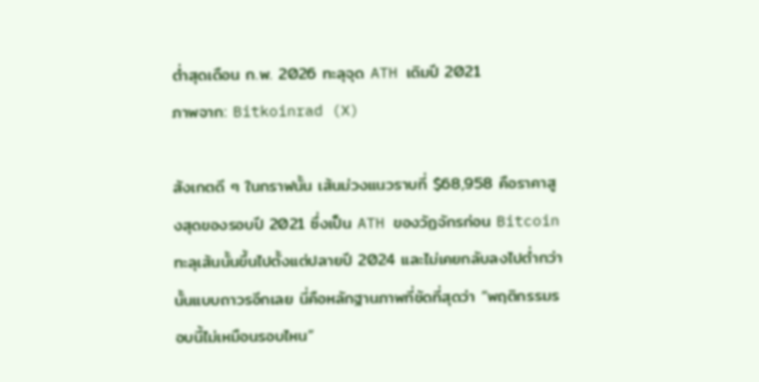ต่ำสุดเดือน ก.พ. 2026 ทะลุจุด ATH เดิมปี 2021
ภาพจาก: Bitkoinrad (X)

สังเกตดี ๆ ในกราฟนั้น เส้นม่วงแนวราบที่ $68,958 คือราคาสูงสุดของรอบปี 2021 ซึ่งเป็น ATH ของวัฏจักรก่อน Bitcoin ทะลุเส้นนั้นขึ้นไปตั้งแต่ปลายปี 2024 และไม่เคยกลับลงไปต่ำกว่านั้นแบบถาวรอีกเลย นี่คือหลักฐานภาพที่ชัดที่สุดว่า “พฤติกรรมรอบนี้ไม่เหมือนรอบไหน”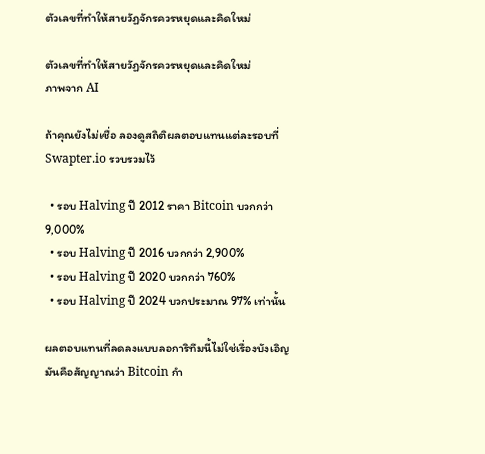ตัวเลขที่ทำให้สายวัฏจักรควรหยุดและคิดใหม่

ตัวเลขที่ทำให้สายวัฏจักรควรหยุดและคิดใหม่
ภาพจาก AI

ถ้าคุณยังไม่เชื่อ ลองดูสถิติผลตอบแทนแต่ละรอบที่ Swapter.io รวบรวมไว้

  • รอบ Halving ปี 2012 ราคา Bitcoin บวกกว่า 9,000%
  • รอบ Halving ปี 2016 บวกกว่า 2,900%
  • รอบ Halving ปี 2020 บวกกว่า 760%
  • รอบ Halving ปี 2024 บวกประมาณ 97% เท่านั้น

ผลตอบแทนที่ลดลงแบบลอการิทึมนี้ไม่ใช่เรื่องบังเอิญ มันคือสัญญาณว่า Bitcoin กำ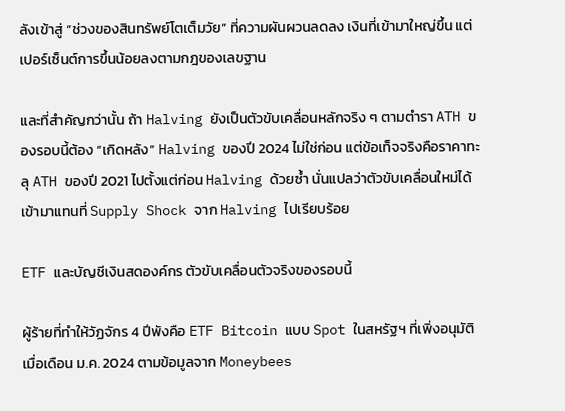ลังเข้าสู่ “ช่วงของสินทรัพย์โตเต็มวัย” ที่ความผันผวนลดลง เงินที่เข้ามาใหญ่ขึ้น แต่เปอร์เซ็นต์การขึ้นน้อยลงตามกฎของเลขฐาน

และที่สำคัญกว่านั้น ถ้า Halving ยังเป็นตัวขับเคลื่อนหลักจริง ๆ ตามตำรา ATH ของรอบนี้ต้อง “เกิดหลัง” Halving ของปี 2024 ไม่ใช่ก่อน แต่ข้อเท็จจริงคือราคาทะลุ ATH ของปี 2021 ไปตั้งแต่ก่อน Halving ด้วยซ้ำ นั่นแปลว่าตัวขับเคลื่อนใหม่ได้เข้ามาแทนที่ Supply Shock จาก Halving ไปเรียบร้อย

ETF และบัญชีเงินสดองค์กร ตัวขับเคลื่อนตัวจริงของรอบนี้

ผู้ร้ายที่ทำให้วัฏจักร 4 ปีพังคือ ETF Bitcoin แบบ Spot ในสหรัฐฯ ที่เพิ่งอนุมัติเมื่อเดือน ม.ค. 2024 ตามข้อมูลจาก Moneybees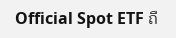Official Spot ETF ถื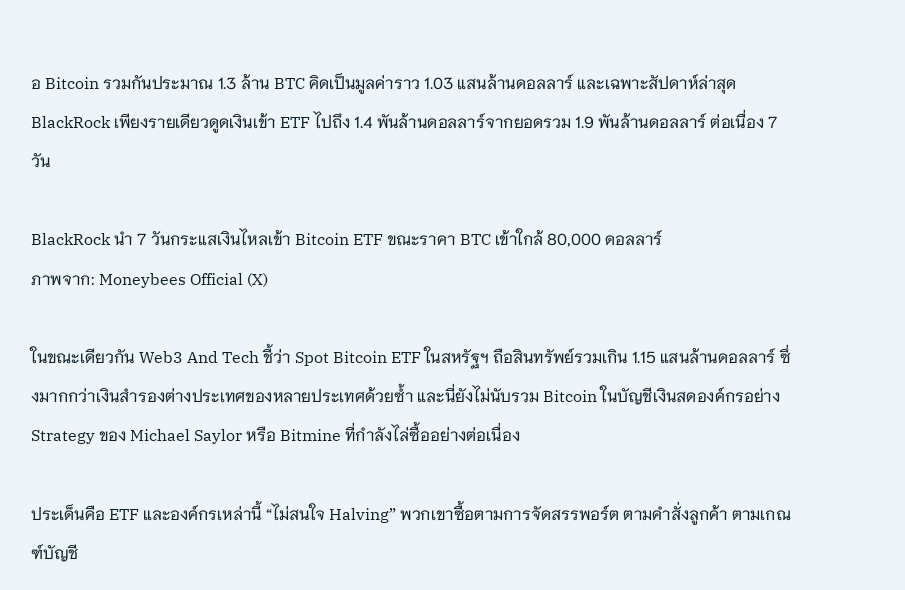อ Bitcoin รวมกันประมาณ 1.3 ล้าน BTC คิดเป็นมูลค่าราว 1.03 แสนล้านดอลลาร์ และเฉพาะสัปดาห์ล่าสุด BlackRock เพียงรายเดียวดูดเงินเข้า ETF ไปถึง 1.4 พันล้านดอลลาร์จากยอดรวม 1.9 พันล้านดอลลาร์ ต่อเนื่อง 7 วัน

BlackRock นำ 7 วันกระแสเงินไหลเข้า Bitcoin ETF ขณะราคา BTC เข้าใกล้ 80,000 ดอลลาร์
ภาพจาก: Moneybees Official (X)

ในขณะเดียวกัน Web3 And Tech ชี้ว่า Spot Bitcoin ETF ในสหรัฐฯ ถือสินทรัพย์รวมเกิน 1.15 แสนล้านดอลลาร์ ซึ่งมากกว่าเงินสำรองต่างประเทศของหลายประเทศด้วยซ้ำ และนี่ยังไม่นับรวม Bitcoin ในบัญชีเงินสดองค์กรอย่าง Strategy ของ Michael Saylor หรือ Bitmine ที่กำลังไล่ซื้ออย่างต่อเนื่อง

ประเด็นคือ ETF และองค์กรเหล่านี้ “ไม่สนใจ Halving” พวกเขาซื้อตามการจัดสรรพอร์ต ตามคำสั่งลูกค้า ตามเกณฑ์บัญชี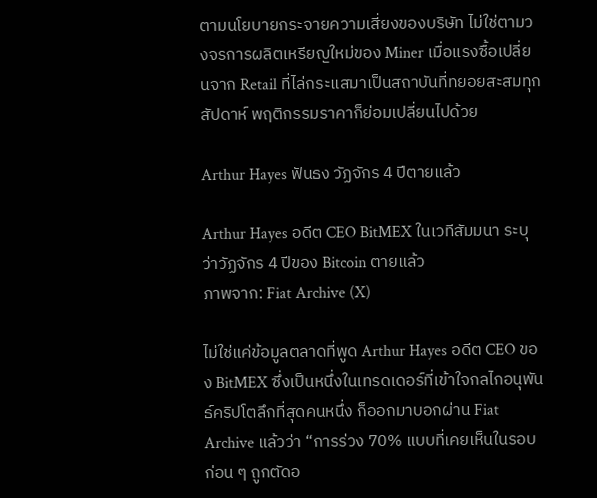ตามนโยบายกระจายความเสี่ยงของบริษัท ไม่ใช่ตามวงจรการผลิตเหรียญใหม่ของ Miner เมื่อแรงซื้อเปลี่ยนจาก Retail ที่ไล่กระแสมาเป็นสถาบันที่ทยอยสะสมทุกสัปดาห์ พฤติกรรมราคาก็ย่อมเปลี่ยนไปด้วย

Arthur Hayes ฟันธง วัฏจักร 4 ปีตายแล้ว

Arthur Hayes อดีต CEO BitMEX ในเวทีสัมมนา ระบุว่าวัฏจักร 4 ปีของ Bitcoin ตายแล้ว
ภาพจาก: Fiat Archive (X)

ไม่ใช่แค่ข้อมูลตลาดที่พูด Arthur Hayes อดีต CEO ของ BitMEX ซึ่งเป็นหนึ่งในเทรดเดอร์ที่เข้าใจกลไกอนุพันธ์คริปโตลึกที่สุดคนหนึ่ง ก็ออกมาบอกผ่าน Fiat Archive แล้วว่า “การร่วง 70% แบบที่เคยเห็นในรอบก่อน ๆ ถูกตัดอ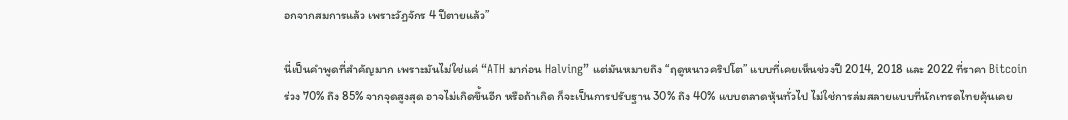อกจากสมการแล้ว เพราะวัฏจักร 4 ปีตายแล้ว”

นี่เป็นคำพูดที่สำคัญมาก เพราะมันไม่ใช่แค่ “ATH มาก่อน Halving” แต่มันหมายถึง “ฤดูหนาวคริปโต” แบบที่เคยเห็นช่วงปี 2014, 2018 และ 2022 ที่ราคา Bitcoin ร่วง 70% ถึง 85% จากจุดสูงสุด อาจไม่เกิดขึ้นอีก หรือถ้าเกิด ก็จะเป็นการปรับฐาน 30% ถึง 40% แบบตลาดหุ้นทั่วไป ไม่ใช่การล่มสลายแบบที่นักเทรดไทยคุ้นเคย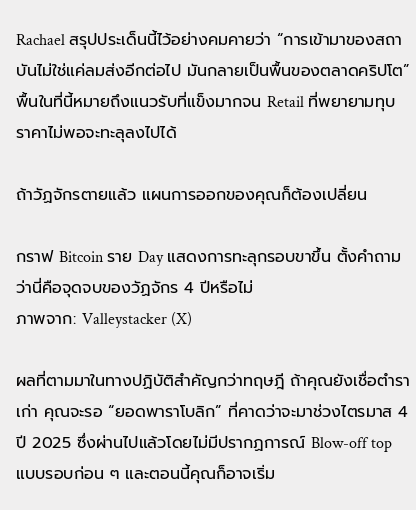Rachael สรุปประเด็นนี้ไว้อย่างคมคายว่า “การเข้ามาของสถาบันไม่ใช่แค่ลมส่งอีกต่อไป มันกลายเป็นพื้นของตลาดคริปโต” พื้นในที่นี้หมายถึงแนวรับที่แข็งมากจน Retail ที่พยายามทุบราคาไม่พอจะทะลุลงไปได้

ถ้าวัฏจักรตายแล้ว แผนการออกของคุณก็ต้องเปลี่ยน

กราฟ Bitcoin ราย Day แสดงการทะลุกรอบขาขึ้น ตั้งคำถามว่านี่คือจุดจบของวัฏจักร 4 ปีหรือไม่
ภาพจาก: Valleystacker (X)

ผลที่ตามมาในทางปฏิบัติสำคัญกว่าทฤษฎี ถ้าคุณยังเชื่อตำราเก่า คุณจะรอ “ยอดพาราโบลิก” ที่คาดว่าจะมาช่วงไตรมาส 4 ปี 2025 ซึ่งผ่านไปแล้วโดยไม่มีปรากฏการณ์ Blow-off top แบบรอบก่อน ๆ และตอนนี้คุณก็อาจเริ่ม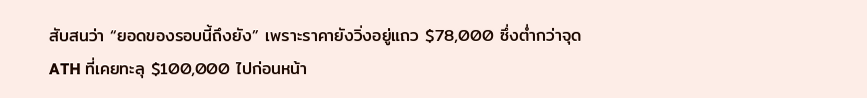สับสนว่า “ยอดของรอบนี้ถึงยัง” เพราะราคายังวิ่งอยู่แถว $78,000 ซึ่งต่ำกว่าจุด ATH ที่เคยทะลุ $100,000 ไปก่อนหน้า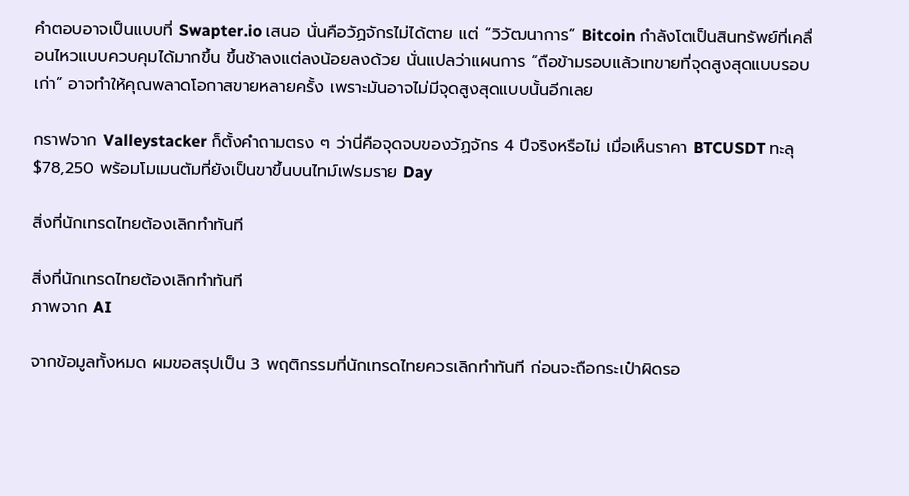คำตอบอาจเป็นแบบที่ Swapter.io เสนอ นั่นคือวัฏจักรไม่ได้ตาย แต่ “วิวัฒนาการ” Bitcoin กำลังโตเป็นสินทรัพย์ที่เคลื่อนไหวแบบควบคุมได้มากขึ้น ขึ้นช้าลงแต่ลงน้อยลงด้วย นั่นแปลว่าแผนการ “ถือข้ามรอบแล้วเทขายที่จุดสูงสุดแบบรอบเก่า” อาจทำให้คุณพลาดโอกาสขายหลายครั้ง เพราะมันอาจไม่มีจุดสูงสุดแบบนั้นอีกเลย

กราฟจาก Valleystacker ก็ตั้งคำถามตรง ๆ ว่านี่คือจุดจบของวัฏจักร 4 ปีจริงหรือไม่ เมื่อเห็นราคา BTCUSDT ทะลุ $78,250 พร้อมโมเมนตัมที่ยังเป็นขาขึ้นบนไทม์เฟรมราย Day

สิ่งที่นักเทรดไทยต้องเลิกทำทันที

สิ่งที่นักเทรดไทยต้องเลิกทำทันที
ภาพจาก AI

จากข้อมูลทั้งหมด ผมขอสรุปเป็น 3 พฤติกรรมที่นักเทรดไทยควรเลิกทำทันที ก่อนจะถือกระเป๋าผิดรอ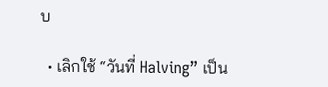บ

  • เลิกใช้ “วันที่ Halving” เป็น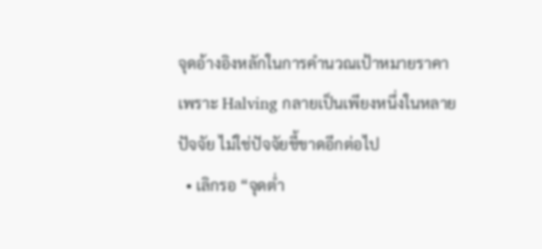จุดอ้างอิงหลักในการคำนวณเป้าหมายราคา เพราะ Halving กลายเป็นเพียงหนึ่งในหลายปัจจัย ไม่ใช่ปัจจัยชี้ขาดอีกต่อไป
  • เลิกรอ “จุดต่ำ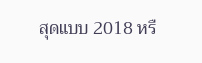สุดแบบ 2018 หรื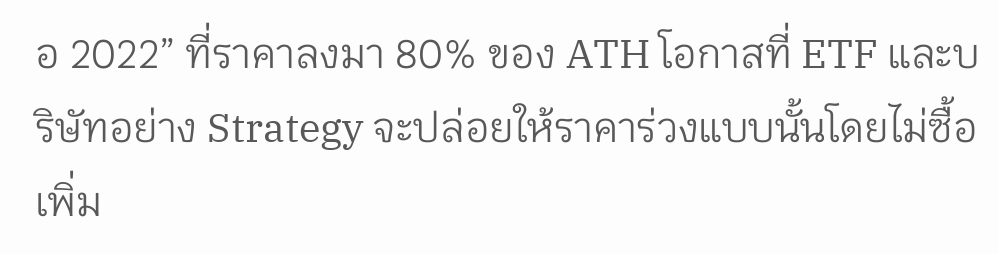อ 2022” ที่ราคาลงมา 80% ของ ATH โอกาสที่ ETF และบริษัทอย่าง Strategy จะปล่อยให้ราคาร่วงแบบนั้นโดยไม่ซื้อเพิ่ม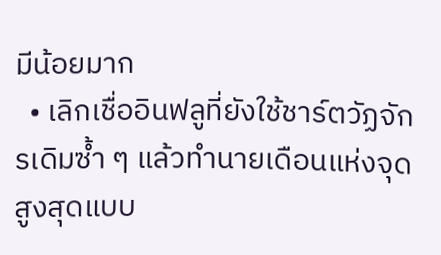มีน้อยมาก
  • เลิกเชื่ออินฟลูที่ยังใช้ชาร์ตวัฏจักรเดิมซ้ำ ๆ แล้วทำนายเดือนแห่งจุดสูงสุดแบบ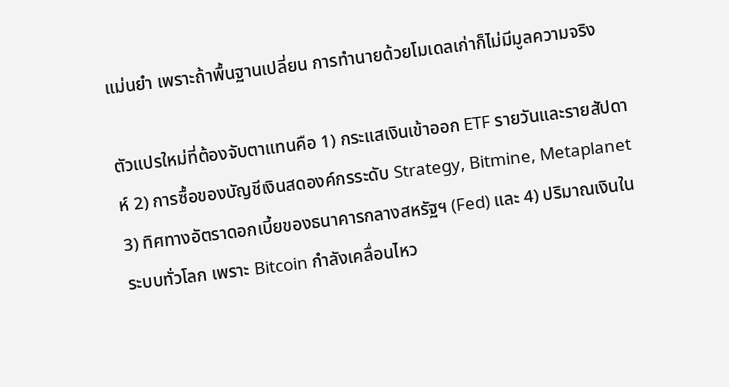แม่นยำ เพราะถ้าพื้นฐานเปลี่ยน การทำนายด้วยโมเดลเก่าก็ไม่มีมูลความจริง

ตัวแปรใหม่ที่ต้องจับตาแทนคือ 1) กระแสเงินเข้าออก ETF รายวันและรายสัปดาห์ 2) การซื้อของบัญชีเงินสดองค์กรระดับ Strategy, Bitmine, Metaplanet 3) ทิศทางอัตราดอกเบี้ยของธนาคารกลางสหรัฐฯ (Fed) และ 4) ปริมาณเงินในระบบทั่วโลก เพราะ Bitcoin กำลังเคลื่อนไหว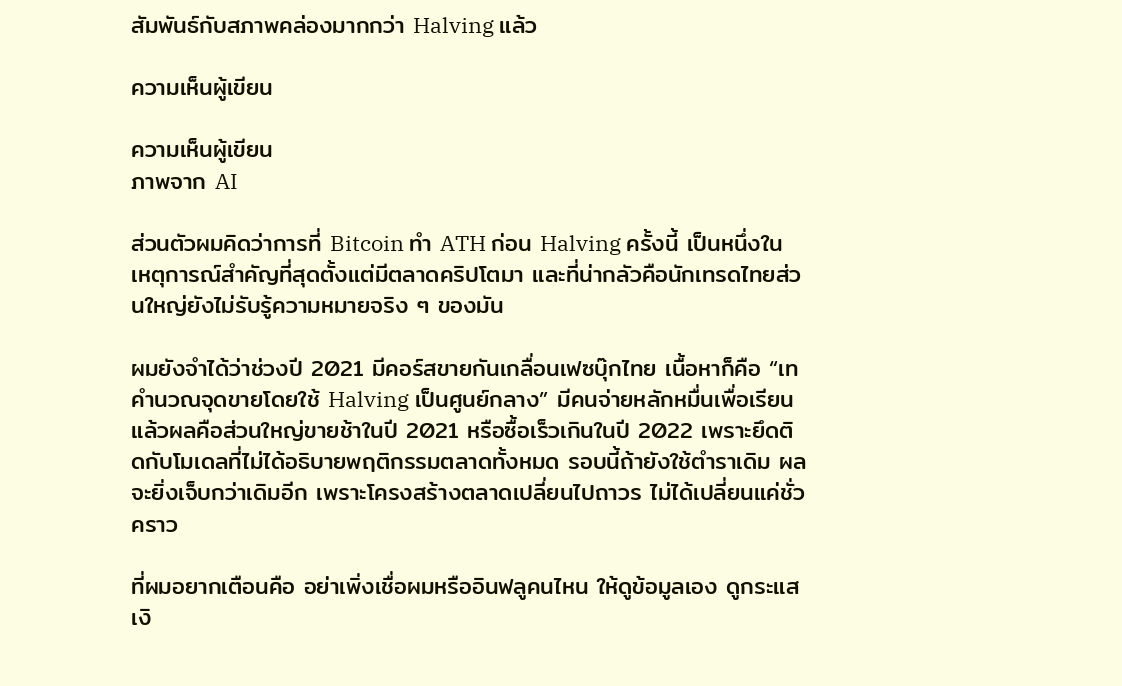สัมพันธ์กับสภาพคล่องมากกว่า Halving แล้ว

ความเห็นผู้เขียน

ความเห็นผู้เขียน
ภาพจาก AI

ส่วนตัวผมคิดว่าการที่ Bitcoin ทำ ATH ก่อน Halving ครั้งนี้ เป็นหนึ่งในเหตุการณ์สำคัญที่สุดตั้งแต่มีตลาดคริปโตมา และที่น่ากลัวคือนักเทรดไทยส่วนใหญ่ยังไม่รับรู้ความหมายจริง ๆ ของมัน

ผมยังจำได้ว่าช่วงปี 2021 มีคอร์สขายกันเกลื่อนเฟซบุ๊กไทย เนื้อหาก็คือ “เทคำนวณจุดขายโดยใช้ Halving เป็นศูนย์กลาง” มีคนจ่ายหลักหมื่นเพื่อเรียน แล้วผลคือส่วนใหญ่ขายช้าในปี 2021 หรือซื้อเร็วเกินในปี 2022 เพราะยึดติดกับโมเดลที่ไม่ได้อธิบายพฤติกรรมตลาดทั้งหมด รอบนี้ถ้ายังใช้ตำราเดิม ผลจะยิ่งเจ็บกว่าเดิมอีก เพราะโครงสร้างตลาดเปลี่ยนไปถาวร ไม่ได้เปลี่ยนแค่ชั่วคราว

ที่ผมอยากเตือนคือ อย่าเพิ่งเชื่อผมหรืออินฟลูคนไหน ให้ดูข้อมูลเอง ดูกระแสเงิ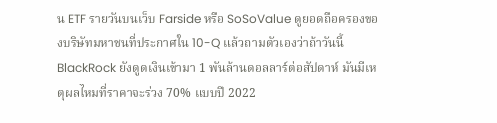น ETF รายวันบนเว็บ Farside หรือ SoSoValue ดูยอดถือครองของบริษัทมหาชนที่ประกาศใน 10-Q แล้วถามตัวเองว่าถ้าวันนี้ BlackRock ยังดูดเงินเข้ามา 1 พันล้านดอลลาร์ต่อสัปดาห์ มันมีเหตุผลไหมที่ราคาจะร่วง 70% แบบปี 2022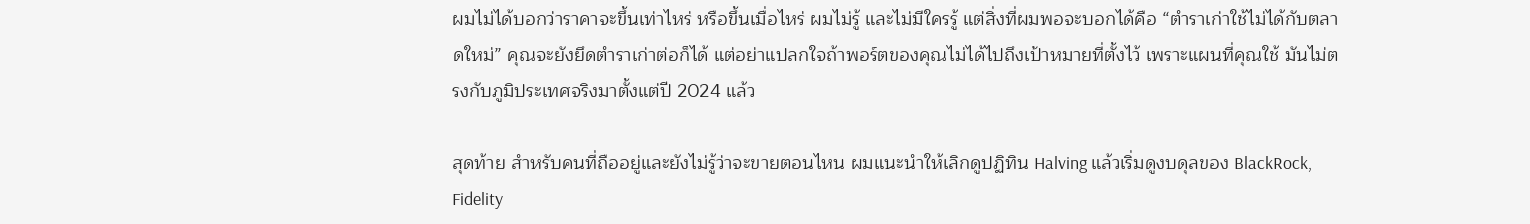ผมไม่ได้บอกว่าราคาจะขึ้นเท่าไหร่ หรือขึ้นเมื่อไหร่ ผมไม่รู้ และไม่มีใครรู้ แต่สิ่งที่ผมพอจะบอกได้คือ “ตำราเก่าใช้ไม่ได้กับตลาดใหม่” คุณจะยังยึดตำราเก่าต่อก็ได้ แต่อย่าแปลกใจถ้าพอร์ตของคุณไม่ได้ไปถึงเป้าหมายที่ตั้งไว้ เพราะแผนที่คุณใช้ มันไม่ตรงกับภูมิประเทศจริงมาตั้งแต่ปี 2024 แล้ว

สุดท้าย สำหรับคนที่ถืออยู่และยังไม่รู้ว่าจะขายตอนไหน ผมแนะนำให้เลิกดูปฏิทิน Halving แล้วเริ่มดูงบดุลของ BlackRock, Fidelity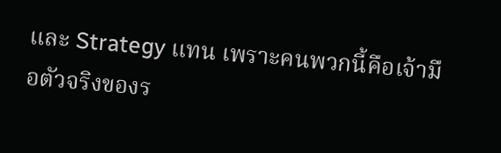และ Strategy แทน เพราะคนพวกนี้คือเจ้ามือตัวจริงของร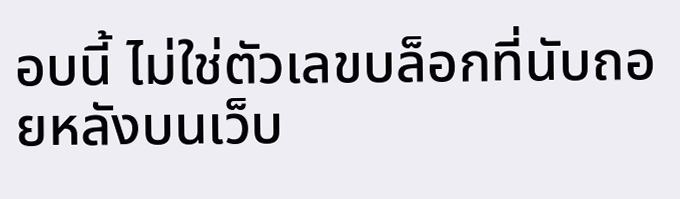อบนี้ ไม่ใช่ตัวเลขบล็อกที่นับถอยหลังบนเว็บ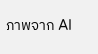ภาพจาก AI